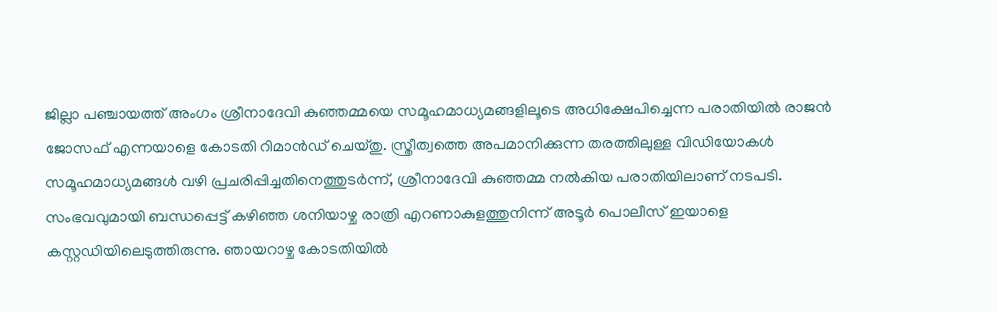ജില്ലാ പഞ്ചായത്ത് അംഗം ശ്രീനാദേവി കുഞ്ഞമ്മയെ സമൂഹമാധ്യമങ്ങളിലൂടെ അധിക്ഷേപിച്ചെന്ന പരാതിയിൽ രാജൻ ജോസഫ് എന്നയാളെ കോടതി റിമാൻഡ് ചെയ്തു. സ്ത്രീത്വത്തെ അപമാനിക്കുന്ന തരത്തിലുള്ള വിഡിയോകൾ സമൂഹമാധ്യമങ്ങൾ വഴി പ്രചരിപ്പിച്ചതിനെത്തുടർന്ന്, ശ്രീനാദേവി കുഞ്ഞമ്മ നൽകിയ പരാതിയിലാണ് നടപടി.
സംഭവവുമായി ബന്ധപ്പെട്ട് കഴിഞ്ഞ ശനിയാഴ്ച രാത്രി എറണാകുളത്തുനിന്ന് അടൂർ പൊലീസ് ഇയാളെ കസ്റ്റഡിയിലെടുത്തിരുന്നു. ഞായറാഴ്ച കോടതിയിൽ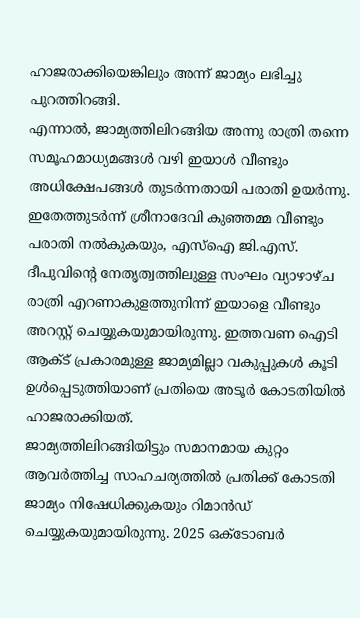ഹാജരാക്കിയെങ്കിലും അന്ന് ജാമ്യം ലഭിച്ചു പുറത്തിറങ്ങി.
എന്നാൽ, ജാമ്യത്തിലിറങ്ങിയ അന്നു രാത്രി തന്നെ സമൂഹമാധ്യമങ്ങൾ വഴി ഇയാൾ വീണ്ടും അധിക്ഷേപങ്ങൾ തുടർന്നതായി പരാതി ഉയർന്നു. ഇതേത്തുടർന്ന് ശ്രീനാദേവി കുഞ്ഞമ്മ വീണ്ടും പരാതി നൽകുകയും, എസ്ഐ ജി.എസ്.
ദീപുവിന്റെ നേതൃത്വത്തിലുള്ള സംഘം വ്യാഴാഴ്ച രാത്രി എറണാകുളത്തുനിന്ന് ഇയാളെ വീണ്ടും അറസ്റ്റ് ചെയ്യുകയുമായിരുന്നു. ഇത്തവണ ഐടി ആക്ട് പ്രകാരമുള്ള ജാമ്യമില്ലാ വകുപ്പുകൾ കൂടി ഉൾപ്പെടുത്തിയാണ് പ്രതിയെ അടൂർ കോടതിയിൽ ഹാജരാക്കിയത്.
ജാമ്യത്തിലിറങ്ങിയിട്ടും സമാനമായ കുറ്റം ആവർത്തിച്ച സാഹചര്യത്തിൽ പ്രതിക്ക് കോടതി ജാമ്യം നിഷേധിക്കുകയും റിമാൻഡ് ചെയ്യുകയുമായിരുന്നു. 2025 ഒക്ടോബർ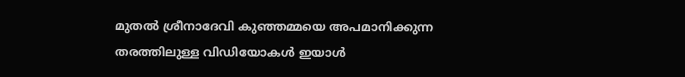മുതൽ ശ്രീനാദേവി കുഞ്ഞമ്മയെ അപമാനിക്കുന്ന തരത്തിലുള്ള വിഡിയോകൾ ഇയാൾ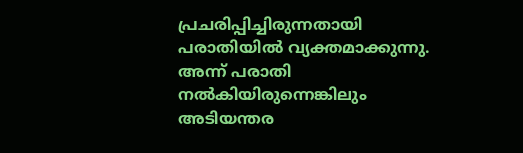പ്രചരിപ്പിച്ചിരുന്നതായി പരാതിയിൽ വ്യക്തമാക്കുന്നു.
അന്ന് പരാതി നൽകിയിരുന്നെങ്കിലും അടിയന്തര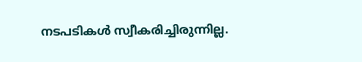നടപടികൾ സ്വീകരിച്ചിരുന്നില്ല.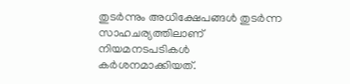തുടർന്നും അധിക്ഷേപങ്ങൾ തുടർന്ന സാഹചര്യത്തിലാണ് നിയമനടപടികൾ കർശനമാക്കിയത്.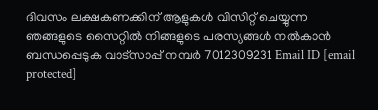ദിവസം ലക്ഷകണക്കിന് ആളുകൾ വിസിറ്റ് ചെയ്യുന്ന ഞങ്ങളുടെ സൈറ്റിൽ നിങ്ങളുടെ പരസ്യങ്ങൾ നൽകാൻ ബന്ധപ്പെടുക വാട്സാപ്പ് നമ്പർ 7012309231 Email ID [email protected]